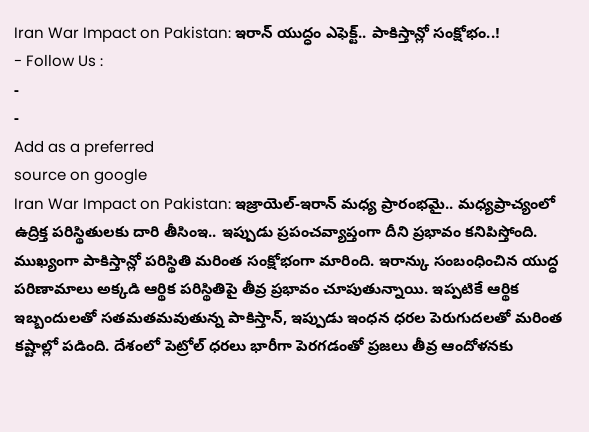Iran War Impact on Pakistan: ఇరాన్ యుద్ధం ఎఫెక్ట్.. పాకిస్తాన్లో సంక్షోభం..!
- Follow Us :
-
-
Add as a preferred
source on google
Iran War Impact on Pakistan: ఇజ్రాయెల్-ఇరాన్ మధ్య ప్రారంభమై.. మధ్యప్రాచ్యంలో ఉద్రిక్త పరిస్థితులకు దారి తీసింఇ.. ఇప్పుడు ప్రపంచవ్యాప్తంగా దీని ప్రభావం కనిపిస్తోంది. ముఖ్యంగా పాకిస్తాన్లో పరిస్థితి మరింత సంక్షోభంగా మారింది. ఇరాన్కు సంబంధించిన యుద్ధ పరిణామాలు అక్కడి ఆర్థిక పరిస్థితిపై తీవ్ర ప్రభావం చూపుతున్నాయి. ఇప్పటికే ఆర్థిక ఇబ్బందులతో సతమతమవుతున్న పాకిస్తాన్, ఇప్పుడు ఇంధన ధరల పెరుగుదలతో మరింత కష్టాల్లో పడింది. దేశంలో పెట్రోల్ ధరలు భారీగా పెరగడంతో ప్రజలు తీవ్ర ఆందోళనకు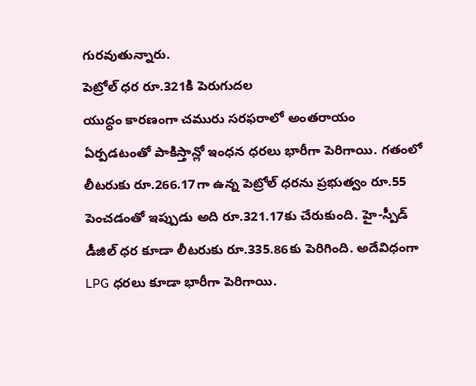గురవుతున్నారు.
పెట్రోల్ ధర రూ.321కి పెరుగుదల
యుద్ధం కారణంగా చమురు సరఫరాలో అంతరాయం ఏర్పడటంతో పాకిస్తాన్లో ఇంధన ధరలు భారీగా పెరిగాయి. గతంలో లీటరుకు రూ.266.17గా ఉన్న పెట్రోల్ ధరను ప్రభుత్వం రూ.55 పెంచడంతో ఇప్పుడు అది రూ.321.17కు చేరుకుంది. హై-స్పీడ్ డీజిల్ ధర కూడా లీటరుకు రూ.335.86కు పెరిగింది. అదేవిధంగా LPG ధరలు కూడా భారీగా పెరిగాయి.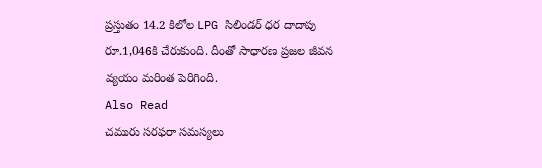ప్రస్తుతం 14.2 కిలోల LPG సిలిండర్ ధర దాదాపు రూ.1,046కి చేరుకుంది. దీంతో సాధారణ ప్రజల జీవన వ్యయం మరింత పెరిగింది.
Also Read
చమురు సరఫరా సమస్యలు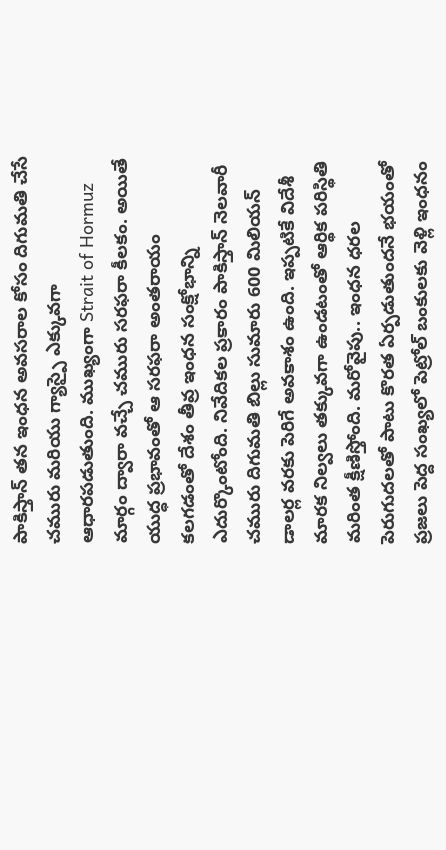పాకిస్తాన్ తన ఇంధన అవసరాల కోసం దిగుమతి చేసే చమురు మరియు గ్యాస్పై ఎక్కువగా ఆధారపడుతుంది. ముఖ్యంగా Strait of Hormuz మార్గం ద్వారా వచ్చే చమురు సరఫరా కీలకం. అయితే యుద్ధ ప్రభావంతో ఆ సరఫరా అంతరాయం కలగడంతో దేశం తీవ్ర ఇంధన సంక్షోభాన్ని ఎదుర్కొంటోంది. నివేదికల ప్రకారం పాకిస్తాన్ నెలవారీ చమురు దిగుమతి బిల్లు సుమారు 600 మిలియన్ డాలర్ల వరకు పెరిగే అవకాశం ఉంది. ఇప్పటికే విదేశీ మారక నిల్వలు తక్కువగా ఉండటంతో ఆర్థిక పరిస్థితి మరింత క్షీణిస్తోంది. మరోవైపు.. ఇంధన ధరల పెరుగుదలతో పాటు కొరత ఏర్పడుతుందనే భయంతో ప్రజలు పెద్ద సంఖ్యలో పెట్రోల్ బంకులకు వెళ్లి ఇంధనం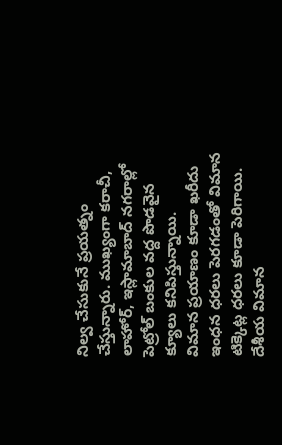నిల్వ చేసుకునే ప్రయత్నం చేస్తున్నారు. ముఖ్యంగా కరాచీ, లాహోర్, ఇస్లామాబాద్ నగరాల్లో పెట్రోల్ బంకుల వద్ద పొడవైన క్యూలు కనిపిస్తున్నాయి.
విమాన ప్రయాణం కూడా ఖరీదు
ఇంధన ధరలు పెరగడంతో విమాన టిక్కెట్ల ధరలు కూడా పెరిగాయి. దేశీయ విమాన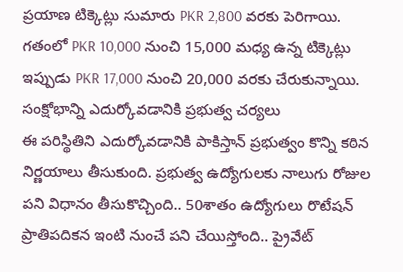ప్రయాణ టిక్కెట్లు సుమారు PKR 2,800 వరకు పెరిగాయి. గతంలో PKR 10,000 నుంచి 15,000 మధ్య ఉన్న టిక్కెట్లు ఇప్పుడు PKR 17,000 నుంచి 20,000 వరకు చేరుకున్నాయి.
సంక్షోభాన్ని ఎదుర్కోవడానికి ప్రభుత్వ చర్యలు
ఈ పరిస్థితిని ఎదుర్కోవడానికి పాకిస్తాన్ ప్రభుత్వం కొన్ని కఠిన నిర్ణయాలు తీసుకుంది. ప్రభుత్వ ఉద్యోగులకు నాలుగు రోజుల పని విధానం తీసుకొచ్చింది.. 50శాతం ఉద్యోగులు రొటేషన్ ప్రాతిపదికన ఇంటి నుంచే పని చేయిస్తోంది.. ప్రైవేట్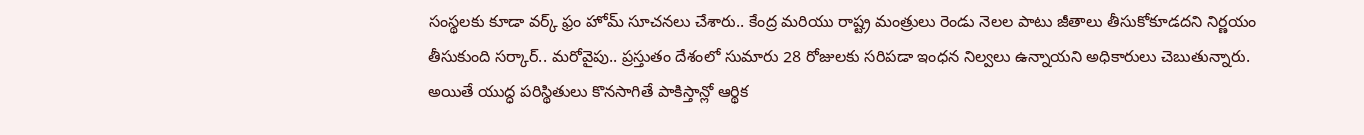సంస్థలకు కూడా వర్క్ ఫ్రం హోమ్ సూచనలు చేశారు.. కేంద్ర మరియు రాష్ట్ర మంత్రులు రెండు నెలల పాటు జీతాలు తీసుకోకూడదని నిర్ణయం తీసుకుంది సర్కార్.. మరోవైపు.. ప్రస్తుతం దేశంలో సుమారు 28 రోజులకు సరిపడా ఇంధన నిల్వలు ఉన్నాయని అధికారులు చెబుతున్నారు. అయితే యుద్ధ పరిస్థితులు కొనసాగితే పాకిస్తాన్లో ఆర్థిక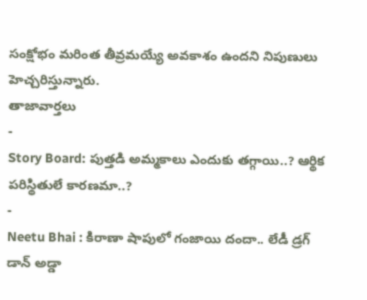సంక్షోభం మరింత తీవ్రమయ్యే అవకాశం ఉందని నిపుణులు హెచ్చరిస్తున్నారు.
తాజావార్తలు
-
Story Board: పుత్తడి అమ్మకాలు ఎందుకు తగ్గాయి..? ఆర్థిక పరిస్థితులే కారణమా..?
-
Neetu Bhai : కిరాణా షాపులో గంజాయి దందా.. లేడీ డ్రగ్ డాన్ అడ్డా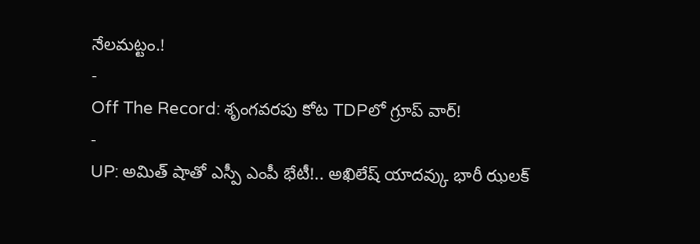నేలమట్టం.!
-
Off The Record: శృంగవరపు కోట TDPలో గ్రూప్ వార్!
-
UP: అమిత్ షాతో ఎస్పీ ఎంపీ భేటీ!.. అఖిలేష్ యాదవ్కు భారీ ఝలక్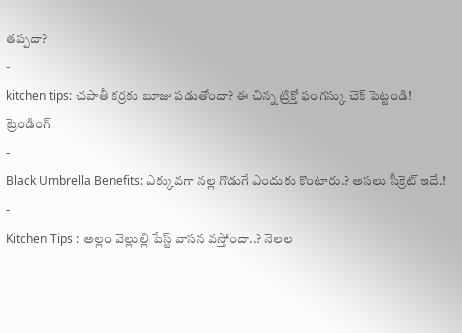తప్పదా?
-
kitchen tips: చపాతీ కర్రకు బూజు పడుతోందా? ఈ చిన్న ట్రిక్తో ఫంగస్కు చెక్ పెట్టండి!
ట్రెండింగ్
-
Black Umbrella Benefits: ఎక్కువగా నల్ల గొడుగే ఎందుకు కొంటారు.? అసలు సీక్రెట్ ఇదే.!
-
Kitchen Tips : అల్లం వెల్లుల్లి పేస్ట్ వాసన వస్తోందా..? నెలల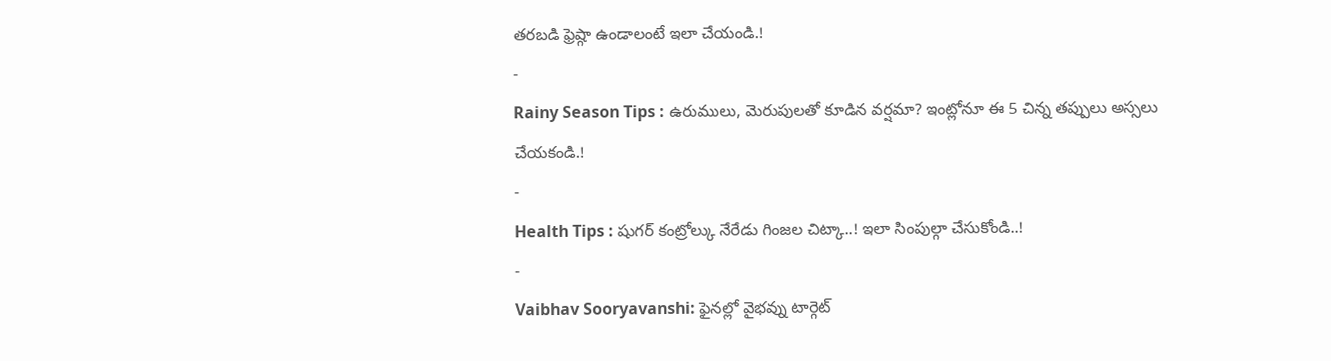తరబడి ఫ్రెష్గా ఉండాలంటే ఇలా చేయండి.!
-
Rainy Season Tips : ఉరుములు, మెరుపులతో కూడిన వర్షమా? ఇంట్లోనూ ఈ 5 చిన్న తప్పులు అస్సలు చేయకండి.!
-
Health Tips : షుగర్ కంట్రోల్కు నేరేడు గింజల చిట్కా..! ఇలా సింపుల్గా చేసుకోండి..!
-
Vaibhav Sooryavanshi: ఫైనల్లో వైభవ్ను టార్గెట్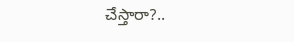చేస్తారా?..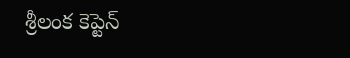శ్రీలంక కెప్టెన్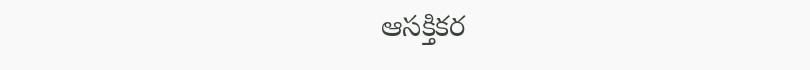ఆసక్తికర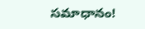సమాధానం!